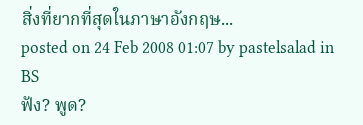สิ่งที่ยากที่สุดในภาษาอังกฤษ...
posted on 24 Feb 2008 01:07 by pastelsalad in BS
ฟัง? พูด?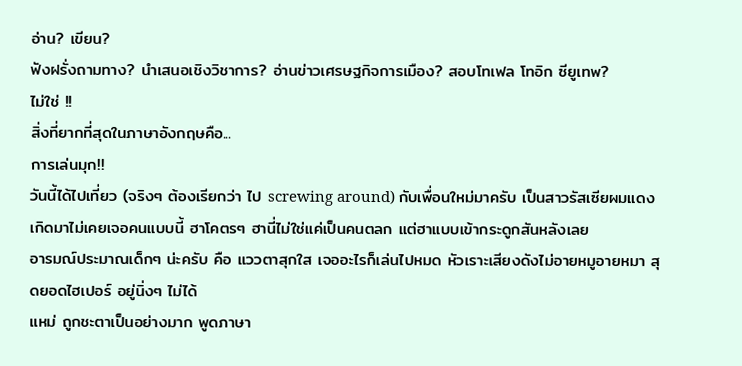อ่าน? เขียน?
ฟังฝรั่งถามทาง? นำเสนอเชิงวิชาการ? อ่านข่าวเศรษฐกิจการเมือง? สอบโทเฟล โทอิก ซียูเทพ?
ไม่ใช่ !!
สิ่งที่ยากที่สุดในภาษาอังกฤษคือ...
การเล่นมุก!!
วันนี้ได้ไปเที่ยว (จริงๆ ต้องเรียกว่า ไป screwing around) กับเพื่อนใหม่มาครับ เป็นสาวรัสเซียผมแดง
เกิดมาไม่เคยเจอคนแบบนี้ ฮาโคตรๆ ฮานี่ไม่ใช่แค่เป็นคนตลก แต่ฮาแบบเข้ากระดูกสันหลังเลย
อารมณ์ประมาณเด็กๆ น่ะครับ คือ แววตาสุกใส เจออะไรก็เล่นไปหมด หัวเราะเสียงดังไม่อายหมูอายหมา สุดยอดไฮเปอร์ อยู่นิ่งๆ ไม่ได้
แหม่ ถูกชะตาเป็นอย่างมาก พูดภาษา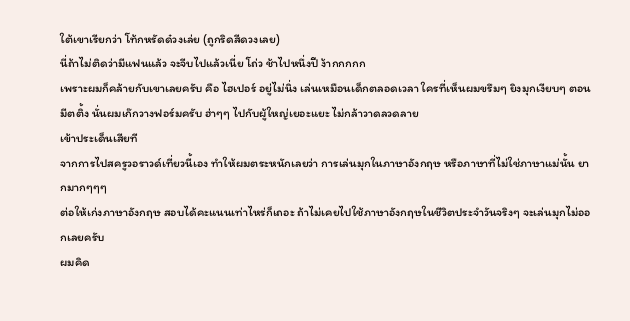ใต้เขาเรียกว่า โท้กหรัดด๋วงเล่ย (ถูกริดสีดวงเลย)
นี่ถ้าไม่ติดว่ามีแฟนแล้ว จะจีบไปแล้วเนี่ย โถ่ว ช้าไปหนึ่งปี ง้ากกกกก
เพราะผมก็คล้ายกับเขาเลยครับ คือ ไฮเปอร์ อยู่ไม่นิ่ง เล่นเหมือนเด็กตลอดเวลา ใครที่เห็นผมขรึมๆ ยิงมุกเงียบๆ ตอนมีตติ้ง นั่นผมเก๊กวางฟอร์มครับ ฮ่าๆๆ ไปกับผู้ใหญ่เยอะแยะ ไม่กล้าวาดลวดลาย
เข้าประเด็นเสียที
จากการไปสครูวอราวด์เที่ยวนี้เอง ทำให้ผมตระหนักเลยว่า การเล่นมุกในภาษาอังกฤษ หรือภาษาที่ไม่ใช่ภาษาแม่นั้น ยากมากๆๆๆ
ต่อให้เก่งภาษาอังกฤษ สอบได้คะแนนเท่าไหร่ก็เถอะ ถ้าไม่เคยไปใช้ภาษาอังกฤษในชีวิตประจำวันจริงๆ จะเล่นมุกไม่ออกเลยครับ
ผมคิด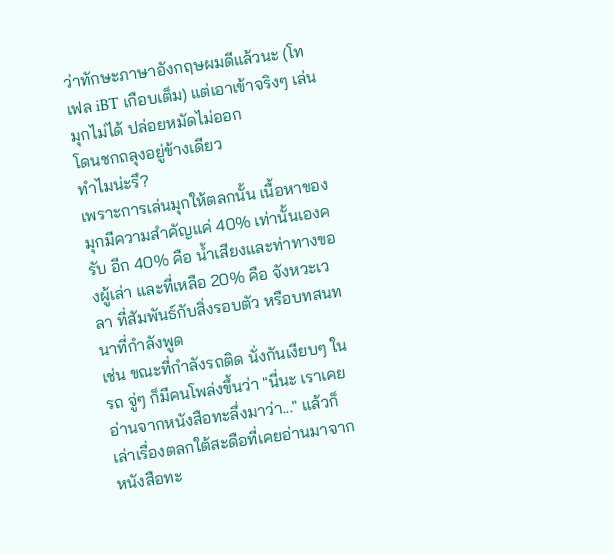ว่าทักษะภาษาอังกฤษผมดีแล้วนะ (โทเฟล iBT เกือบเต็ม) แต่เอาเข้าจริงๆ เล่นมุกไม่ได้ ปล่อยหมัดไม่ออก
โดนชกถลุงอยู่ข้างเดียว
ทำไมน่ะรึ?
เพราะการเล่นมุกให้ตลกนั้น เนื้อหาของมุกมีความสำคัญแค่ 40% เท่านั้นเองครับ อีก 40% คือ น้ำเสียงและท่าทางของผู้เล่า และที่เหลือ 20% คือ จังหวะเวลา ที่สัมพันธ์กับสิ่งรอบตัว หรือบทสนทนาที่กำลังพูด
เช่น ขณะที่กำลังรถติด นั่งกันเงียบๆ ในรถ จู่ๆ ก็มีคนโพล่งขึ้นว่า "นี่นะ เราเคยอ่านจากหนังสือทะลึ่งมาว่า..." แล้วก็เล่าเรื่องตลกใต้สะดือที่เคยอ่านมาจากหนังสือทะ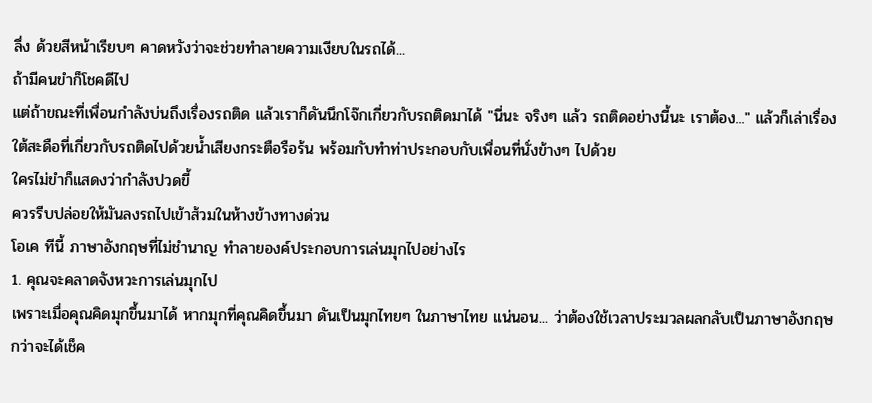ลึ่ง ด้วยสีหน้าเรียบๆ คาดหวังว่าจะช่วยทำลายความเงียบในรถได้...
ถ้ามีคนขำก็โชคดีไป
แต่ถ้าขณะที่เพื่อนกำลังบ่นถึงเรื่องรถติด แล้วเราก็ดันนึกโจ๊กเกี่ยวกับรถติดมาได้ "นี่นะ จริงๆ แล้ว รถติดอย่างนี้นะ เราต้อง..." แล้วก็เล่าเรื่องใต้สะดือที่เกี่ยวกับรถติดไปด้วยน้ำเสียงกระตือรือร้น พร้อมกับทำท่าประกอบกับเพื่อนที่นั่งข้างๆ ไปด้วย
ใครไม่ขำก็แสดงว่ากำลังปวดขี้
ควรรีบปล่อยให้มันลงรถไปเข้าส้วมในห้างข้างทางด่วน
โอเค ทีนี้ ภาษาอังกฤษที่ไม่ชำนาญ ทำลายองค์ประกอบการเล่นมุกไปอย่างไร
1. คุณจะคลาดจังหวะการเล่นมุกไป
เพราะเมื่อคุณคิดมุกขึ้นมาได้ หากมุกที่คุณคิดขึ้นมา ดันเป็นมุกไทยๆ ในภาษาไทย แน่นอน... ว่าต้องใช้เวลาประมวลผลกลับเป็นภาษาอังกฤษ กว่าจะได้เช็ค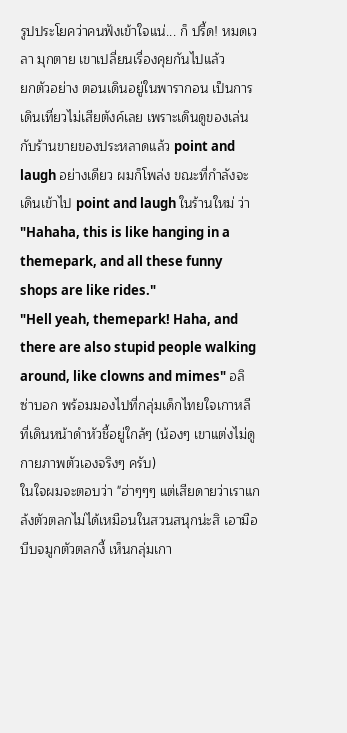รูปประโยคว่าคนฟังเข้าใจแน่... ก็ ปรี้ด! หมดเวลา มุกตาย เขาเปลี่ยนเรื่องคุยกันไปแล้ว
ยกตัวอย่าง ตอนเดินอยู่ในพารากอน เป็นการเดินเที่ยวไม่เสียตังค์เลย เพราะเดินดูของเล่นกับร้านขายของประหลาดแล้ว point and laugh อย่างเดียว ผมก็โพล่ง ขณะที่กำลังจะเดินเข้าไป point and laugh ในร้านใหม่ ว่า
"Hahaha, this is like hanging in a themepark, and all these funny shops are like rides."
"Hell yeah, themepark! Haha, and there are also stupid people walking around, like clowns and mimes" อลิซ่าบอก พร้อมมองไปที่กลุ่มเด็กไทยใจเกาหลี ที่เดินหน้าดำหัวชี้อยู่ใกล้ๆ (น้องๆ เขาแต่งไม่ดูกายภาพตัวเองจริงๆ ครับ)
ในใจผมจะตอบว่า "ฮ่าๆๆๆ แต่เสียดายว่าเราแกล้งตัวตลกไม่ได้เหมือนในสวนสนุกน่ะสิ เอามือบีบจมูกตัวตลกงี้ เห็นกลุ่มเกา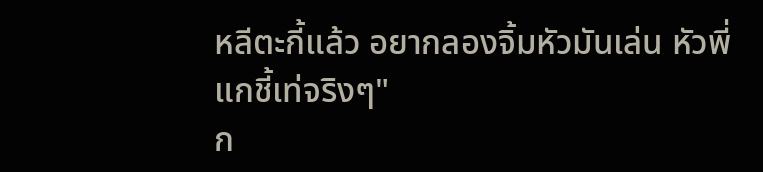หลีตะกี้แล้ว อยากลองจิ้มหัวมันเล่น หัวพี่แกชี้เท่จริงๆ"
ก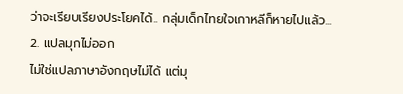ว่าจะเรียบเรียงประโยคได้.. กลุ่มเด็กไทยใจเกาหลีก็หายไปแล้ว...
2. แปลมุกไม่ออก
ไม่ใช่แปลภาษาอังกฤษไม่ได้ แต่มุ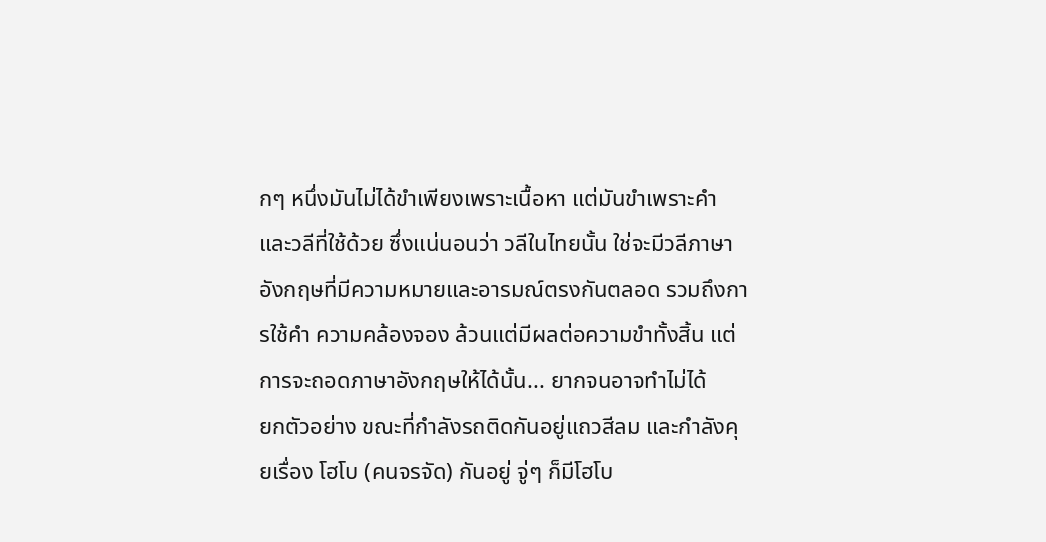กๆ หนึ่งมันไม่ได้ขำเพียงเพราะเนื้อหา แต่มันขำเพราะคำและวลีที่ใช้ด้วย ซึ่งแน่นอนว่า วลีในไทยนั้น ใช่จะมีวลีภาษาอังกฤษที่มีความหมายและอารมณ์ตรงกันตลอด รวมถึงการใช้คำ ความคล้องจอง ล้วนแต่มีผลต่อความขำทั้งสิ้น แต่การจะถอดภาษาอังกฤษให้ได้นั้น... ยากจนอาจทำไม่ได้
ยกตัวอย่าง ขณะที่กำลังรถติดกันอยู่แถวสีลม และกำลังคุยเรื่อง โฮโบ (คนจรจัด) กันอยู่ จู่ๆ ก็มีโฮโบ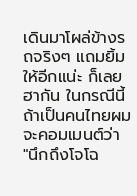เดินมาโผล่ข้างรถจริงๆ แถมยิ้มให้อีกแน่ะ ก็เลยฮากัน ในกรณีนี้ถ้าเป็นคนไทยผมจะคอมเมนต์ว่า
"นึกถึงโจโฉ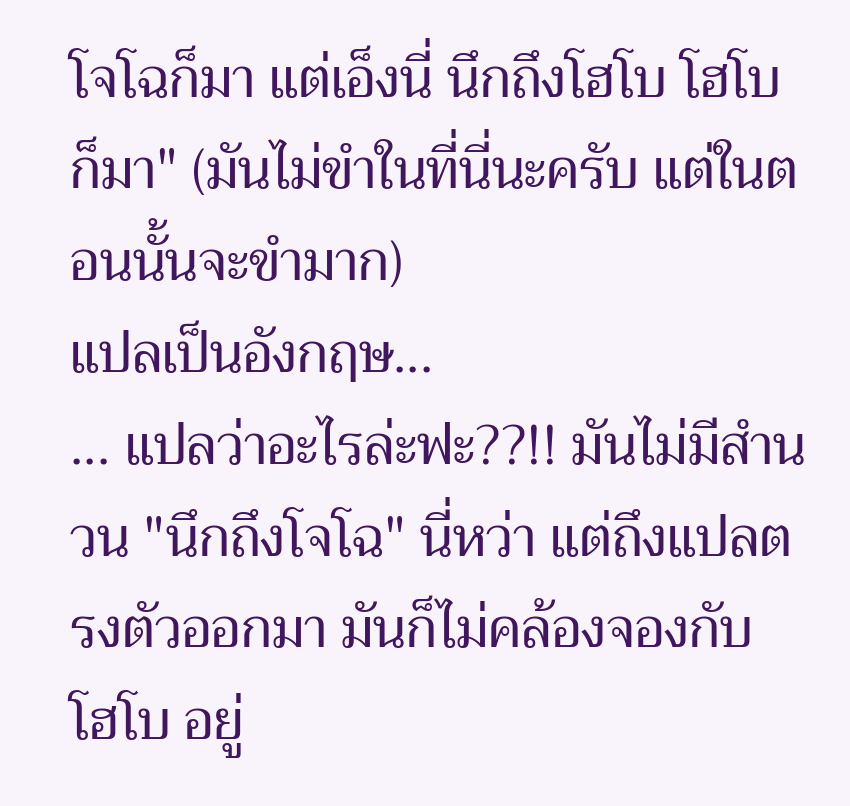โจโฉก็มา แต่เอ็งนี่ นึกถึงโฮโบ โฮโบก็มา" (มันไม่ขำในที่นี่นะครับ แต่ในตอนนั้นจะขำมาก)
แปลเป็นอังกฤษ...
... แปลว่าอะไรล่ะฟะ??!! มันไม่มีสำนวน "นึกถึงโจโฉ" นี่หว่า แต่ถึงแปลตรงตัวออกมา มันก็ไม่คล้องจองกับ โฮโบ อยู่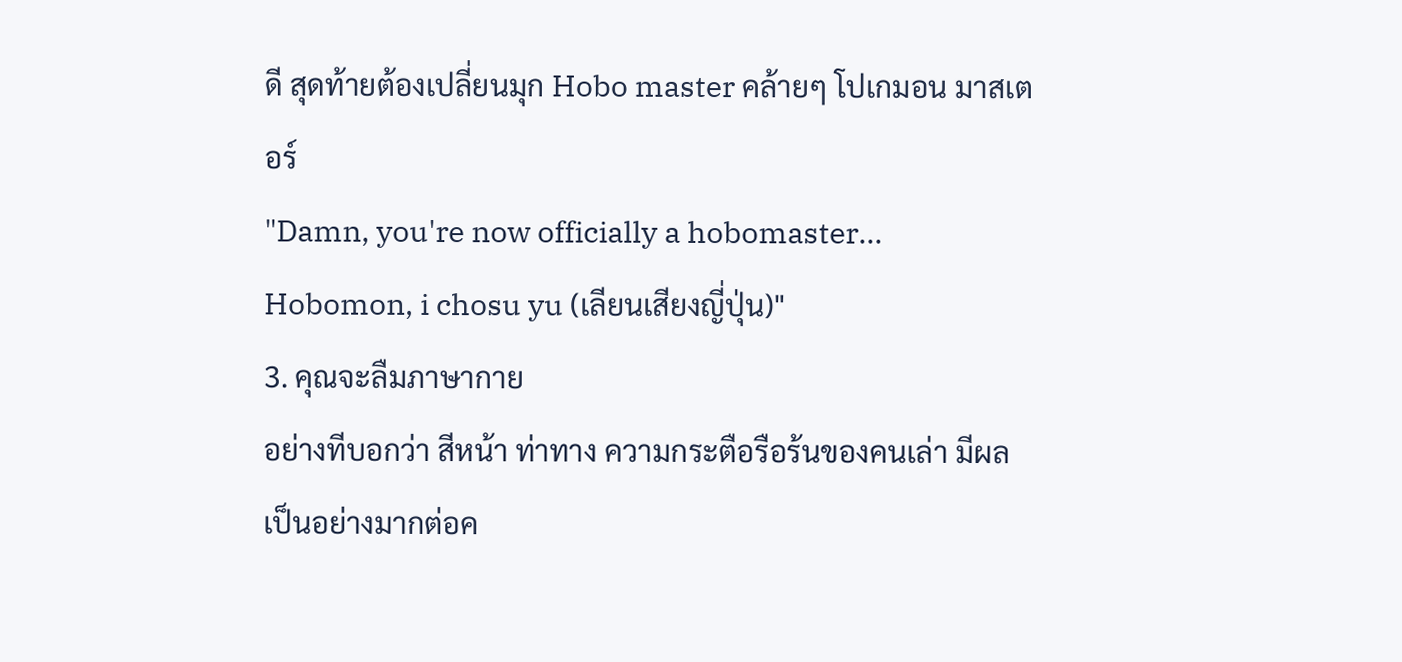ดี สุดท้ายต้องเปลี่ยนมุก Hobo master คล้ายๆ โปเกมอน มาสเตอร์
"Damn, you're now officially a hobomaster... Hobomon, i chosu yu (เลียนเสียงญี่ปุ่น)"
3. คุณจะลืมภาษากาย
อย่างทีบอกว่า สีหน้า ท่าทาง ความกระตือรือร้นของคนเล่า มีผลเป็นอย่างมากต่อค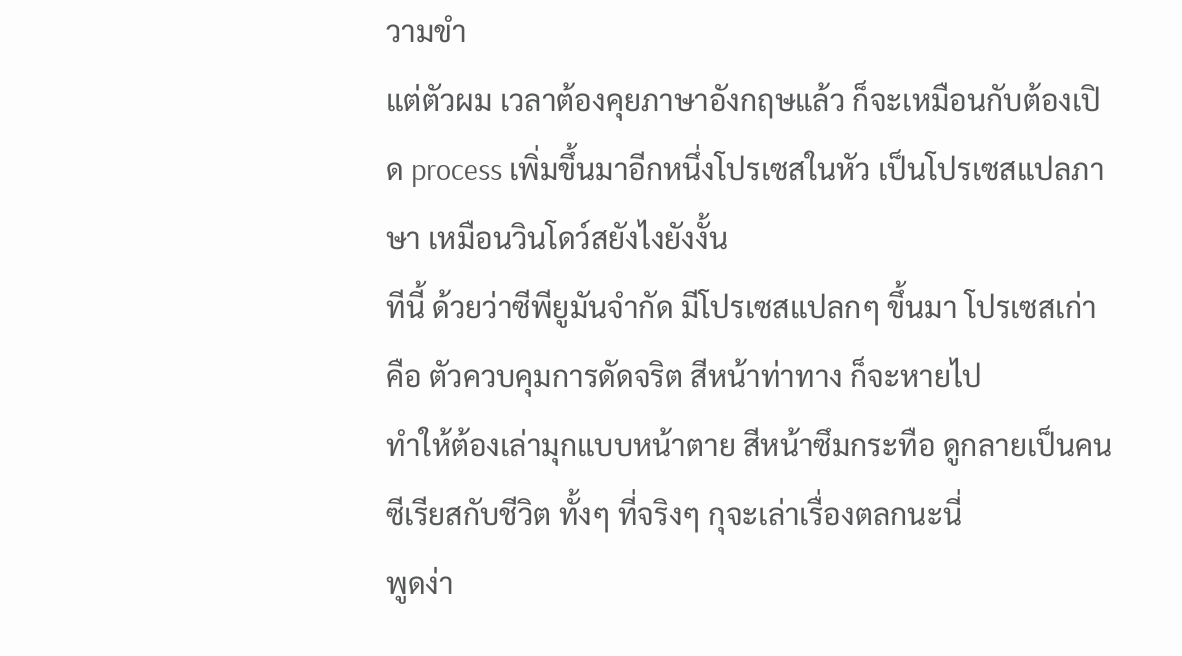วามขำ
แต่ตัวผม เวลาต้องคุยภาษาอังกฤษแล้ว ก็จะเหมือนกับต้องเปิด process เพิ่มขึ้นมาอีกหนึ่งโปรเซสในหัว เป็นโปรเซสแปลภาษา เหมือนวินโดว์สยังไงยังงั้น
ทีนี้ ด้วยว่าซีพียูมันจำกัด มีโปรเซสแปลกๆ ขึ้นมา โปรเซสเก่า คือ ตัวควบคุมการดัดจริต สีหน้าท่าทาง ก็จะหายไป
ทำให้ต้องเล่ามุกแบบหน้าตาย สีหน้าซึมกระทือ ดูกลายเป็นคนซีเรียสกับชีวิต ทั้งๆ ที่จริงๆ กุจะเล่าเรื่องตลกนะนี่
พูดง่า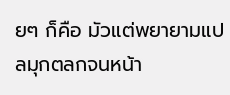ยๆ ก็คือ มัวแต่พยายามแปลมุกตลกจนหน้า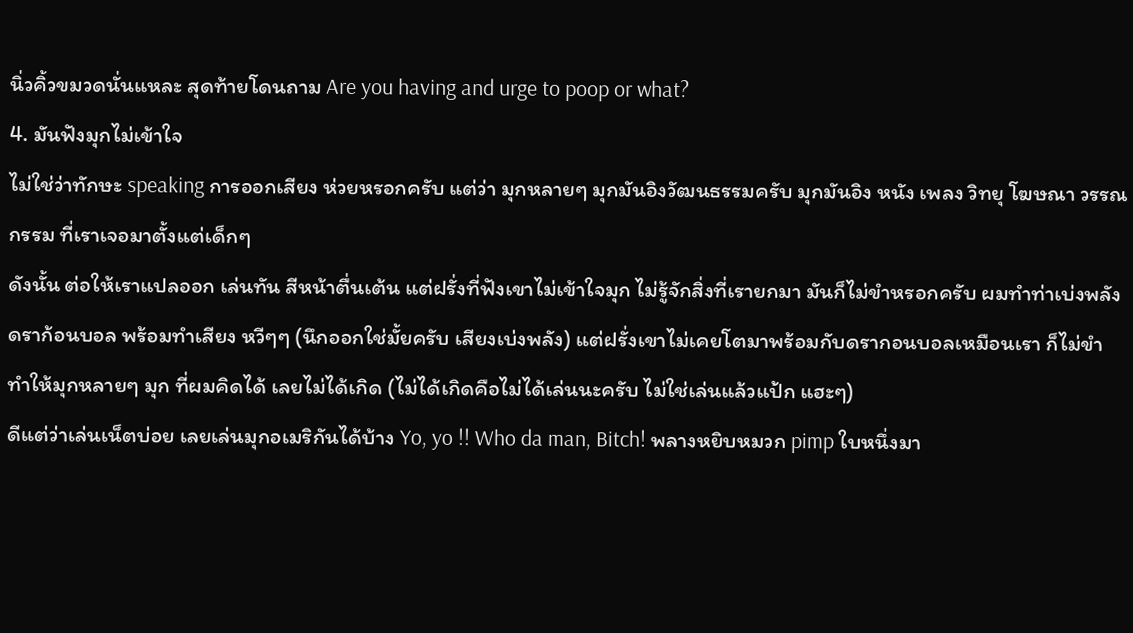นิ่วคิ้วขมวดนั่นแหละ สุดท้ายโดนถาม Are you having and urge to poop or what?
4. มันฟังมุกไม่เข้าใจ
ไม่ใช่ว่าทักษะ speaking การออกเสียง ห่วยหรอกครับ แต่ว่า มุกหลายๆ มุกมันอิงวัฒนธรรมครับ มุกมันอิง หนัง เพลง วิทยุ โฆษณา วรรณกรรม ที่เราเจอมาตั้งแต่เด็กๆ
ดังนั้น ต่อให้เราแปลออก เล่นทัน สีหน้าตื่นเต้น แต่ฝรั่งที่ฟังเขาไม่เข้าใจมุก ไม่รู้จักสิ่งที่เรายกมา มันก็ไม่ขำหรอกครับ ผมทำท่าเบ่งพลังดราก้อนบอล พร้อมทำเสียง หวีๆๆ (นึกออกใช่มั้ยครับ เสียงเบ่งพลัง) แต่ฝรั่งเขาไม่เคยโตมาพร้อมกับดรากอนบอลเหมือนเรา ก็ไม่ขำ
ทำให้มุกหลายๆ มุก ที่ผมคิดได้ เลยไม่ได้เกิด (ไม่ได้เกิดคือไม่ได้เล่นนะครับ ไม่ใช่เล่นแล้วแป้ก แฮะๆ)
ดีแต่ว่าเล่นเน็ตบ่อย เลยเล่นมุกอเมริกันได้บ้าง Yo, yo !! Who da man, Bitch! พลางหยิบหมวก pimp ใบหนึ่งมา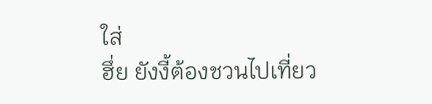ใส่
ฮึ่ย ยังงี้ต้องชวนไปเที่ยว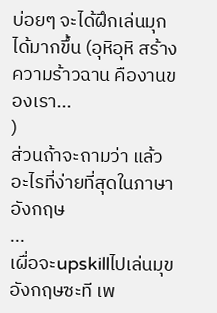บ่อยๆ จะได้ฝึกเล่นมุกได้มากขึ้น (อุหิอุหิ สร้างความร้าวฉาน คืองานของเรา...
)
ส่วนถ้าจะถามว่า แล้วอะไรที่ง่ายที่สุดในภาษาอังกฤษ
...
เผื่อจะupskillไปเล่นมุขอังกฤษซะที เพ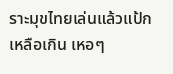ราะมุขไทยเล่นแล้วแป้กเหลือเกิน เหอๆ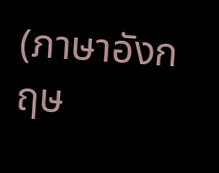(ภาษาอังกฤษ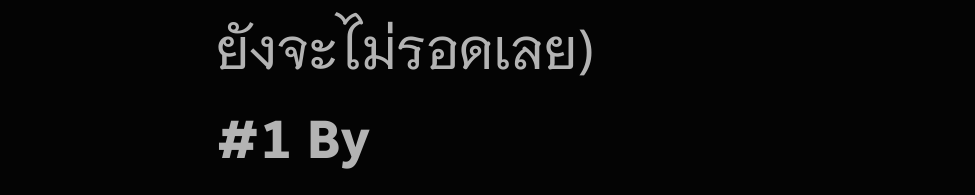ยังจะไม่รอดเลย)
#1 By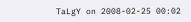TaLgY on 2008-02-25 00:02